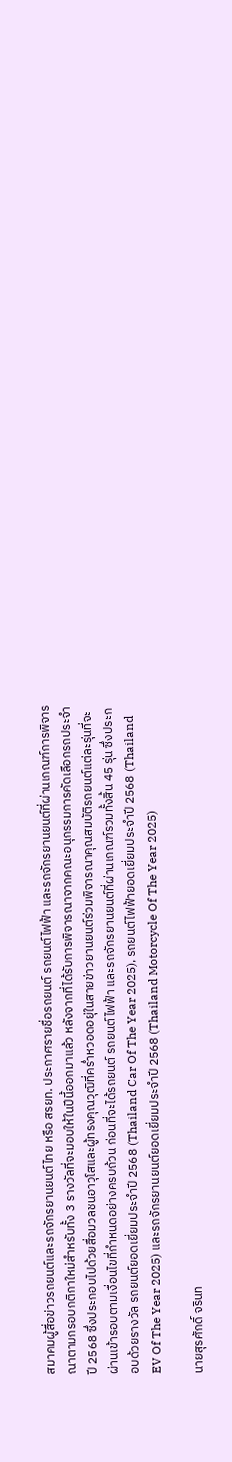สมาคมผู้สื่อข่าวรถยนต์และรถจักรยานยนต์ไทย หรือ สรยท. ประกาศรายชื่อรถยนต์ รถยนต์ไฟฟ้า และรถจักรยานยนต์ที่ผ่านเกณฑ์การพิจารณาตามกรอบกติกาใหม่สำหรับทั้ง 3 รางวัลที่จะมอบให้ในปีนี้ออกมาแล้ว หลังจากที่ได้รับการพิจารณาจากคณะอนุกรรมการคัดเลือกรถประจำปี 2568 ซึ่งประกอบไปด้วยสื่อมวลชนอาวุโสและผู้ทรงคุณวุฒิที่คร่ำหวอดอยุ่ในสายข่าวยานยนต์ร่วมพิจารณาคุณสมบัติรถยนต์แต่ละรุ่นที่จะผ่านเข้ารอบตามเงื่อนไขที่กำหนดอย่างครบถ้วน ก่อนที่จะได้รถยนต์ รถยนต์ไฟฟ้า และรถจักรยานยนต์ที่ผ่านเกณฑ์รวมทั้งสิ้น 45 รุ่น ซึ่งประกอบด้วยรางวัล รถยนต์ยอดเยี่ยมประจำปี 2568 (Thailand Car Of The Year 2025), รถยนต์ไฟฟ้ายอดเยี่ยมประจำปี 2568 (Thailand EV Of The Year 2025) และรถจักรยานยนต์ยอดเยี่ยมประจำปี 2568 (Thailand Motorcycle Of The Year 2025)

นายสุรศักดิ์ จรินท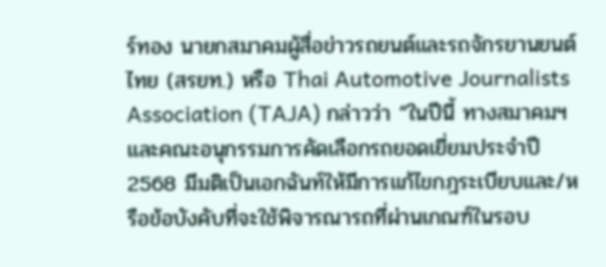ร์ทอง นายกสมาคมผู้สื่อข่าวรถยนต์และรถจักรยานยนต์ไทย (สรยท.) หรือ Thai Automotive Journalists Association (TAJA) กล่าวว่า “ในปีนี้ ทางสมาคมฯ และคณะอนุกรรมการคัดเลือกรถยอดเยี่ยมประจำปี 2568 มีมติเป็นเอกฉันท์ให้มีการแก้ไขกฎระเบียบและ/หรือข้อบังคับที่จะใช้พิจารณารถที่ผ่านเกณฑ์ในรอบ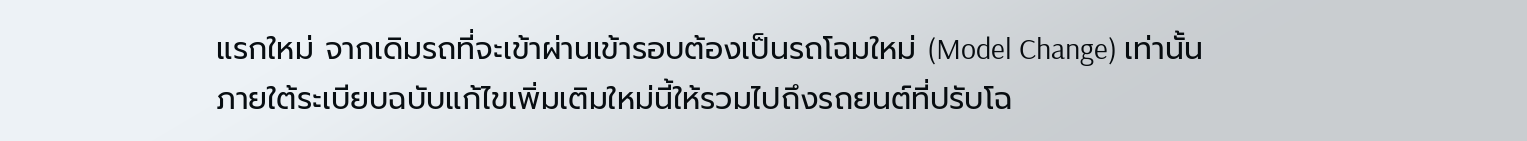แรกใหม่ จากเดิมรถที่จะเข้าผ่านเข้ารอบต้องเป็นรถโฉมใหม่ (Model Change) เท่านั้น ภายใต้ระเบียบฉบับแก้ไขเพิ่มเติมใหม่นี้ให้รวมไปถึงรถยนต์ที่ปรับโฉ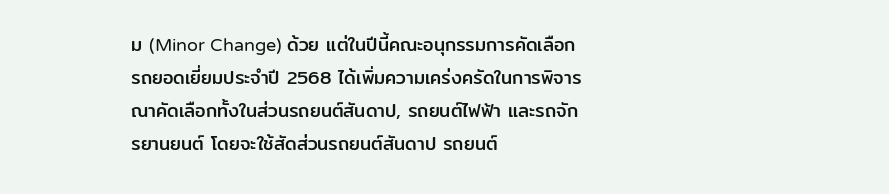ม (Minor Change) ด้วย แต่ในปีนี้คณะอนุกรรมการคัดเลือกรถยอดเยี่ยมประจำปี 2568 ได้เพิ่มความเคร่งครัดในการพิจารณาคัดเลือกทั้งในส่วนรถยนต์สันดาป, รถยนต์ไฟฟ้า และรถจักรยานยนต์ โดยจะใช้สัดส่วนรถยนต์สันดาป รถยนต์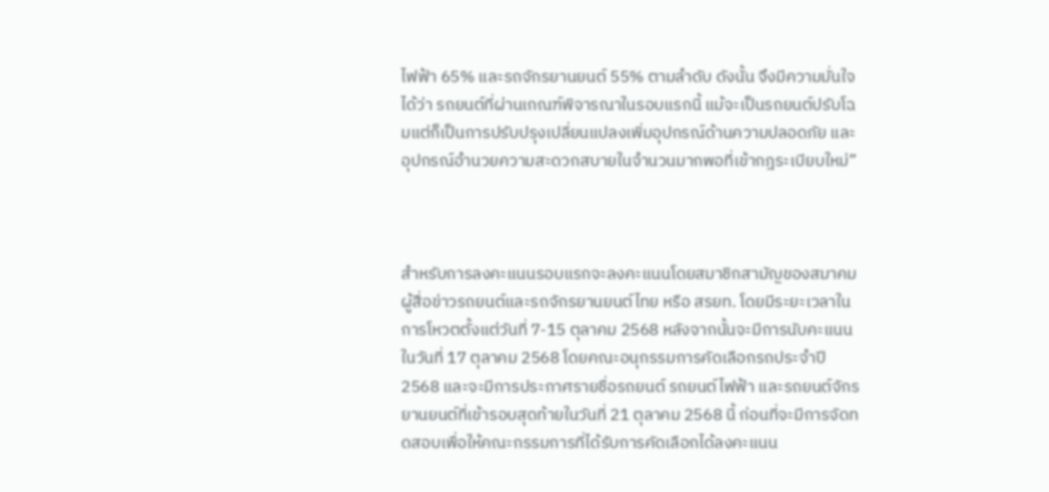ไฟฟ้า 65% และรถจักรยานยนต์ 55% ตามลำดับ ดังนั้น จึงมีความมั่นใจได้ว่า รถยนต์ที่ผ่านเกณฑ์พิจารณาในรอบแรกนี้ แม้จะเป็นรถยนต์ปรับโฉมแต่ก็เป็นการปรับปรุงเปลี่ยนแปลงเพิ่มอุปกรณ์ด้านความปลอดภัย และอุปกรณ์อำนวยความสะดวกสบายในจำนวนมากพอที่เข้ากฎระเบียบใหม่”



สำหรับการลงคะแนนรอบแรกจะลงคะแนนโดยสมาชิกสามัญของสมาคมผู้สื่อข่าวรถยนต์และรถจักรยานยนต์ไทย หรือ สรยท. โดยมีระยะเวลาในการโหวตตั้งแต่วันที่ 7-15 ตุลาคม 2568 หลังจากนั้นจะมีการนับคะแนนในวันที่ 17 ตุลาคม 2568 โดยคณะอนุกรรมการคัดเลือกรถประจำปี 2568 และจะมีการประกาศรายชื่อรถยนต์ รถยนต์ไฟฟ้า และรถยนต์จักรยานยนต์ที่เข้ารอบสุดท้ายในวันที่ 21 ตุลาคม 2568 นี้ ก่อนที่จะมีการจัดทดสอบเพื่อให้คณะกรรมการที่ได้รับการคัดเลือกได้ลงคะแนน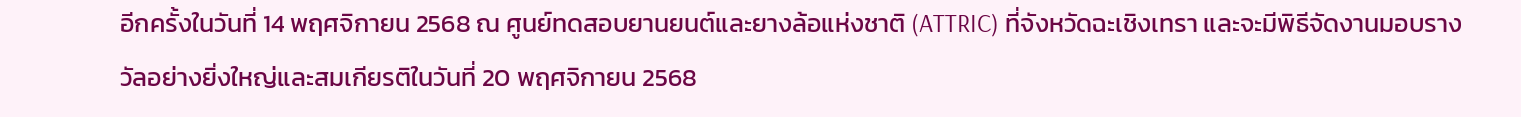อีกครั้งในวันที่ 14 พฤศจิกายน 2568 ณ ศูนย์ทดสอบยานยนต์และยางล้อแห่งชาติ (ATTRIC) ที่จังหวัดฉะเชิงเทรา และจะมีพิธีจัดงานมอบรางวัลอย่างยิ่งใหญ่และสมเกียรติในวันที่ 20 พฤศจิกายน 2568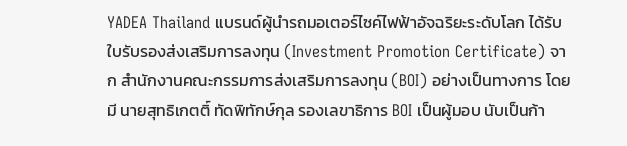YADEA Thailand แบรนด์ผู้นำรถมอเตอร์ไซค์ไฟฟ้าอัจฉริยะระดับโลก ได้รับ ใบรับรองส่งเสริมการลงทุน (Investment Promotion Certificate) จาก สำนักงานคณะกรรมการส่งเสริมการลงทุน (BOI) อย่างเป็นทางการ โดยมี นายสุทธิเกตติ์ ทัดพิทักษ์กุล รองเลขาธิการ BOI เป็นผู้มอบ นับเป็นก้า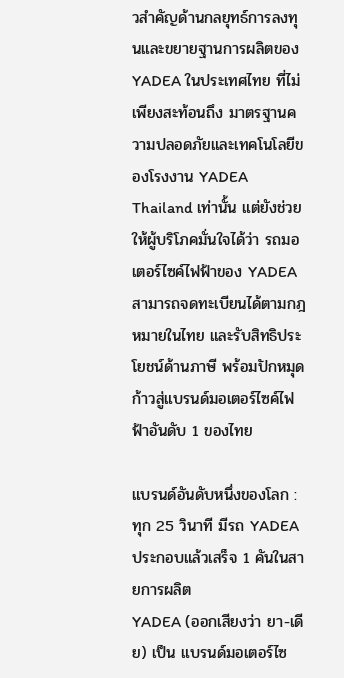วสำคัญด้านกลยุทธ์การลงทุนและขยายฐานการผลิตของ YADEA ในประเทศไทย ที่ไม่เพียงสะท้อนถึง มาตรฐานความปลอดภัยและเทคโนโลยีของโรงงาน YADEA Thailand เท่านั้น แต่ยังช่วยให้ผู้บริโภคมั่นใจได้ว่า รถมอเตอร์ไซค์ไฟฟ้าของ YADEA สามารถจดทะเบียนได้ตามกฎหมายในไทย และรับสิทธิประโยชน์ด้านภาษี พร้อมปักหมุดก้าวสู่แบรนด์มอเตอร์ไซค์ไฟฟ้าอันดับ 1 ของไทย

แบรนด์อันดับหนึ่งของโลก : ทุก 25 วินาที มีรถ YADEA ประกอบแล้วเสร็จ 1 คันในสายการผลิต
YADEA (ออกเสียงว่า ยา-เดีย) เป็น แบรนด์มอเตอร์ไซ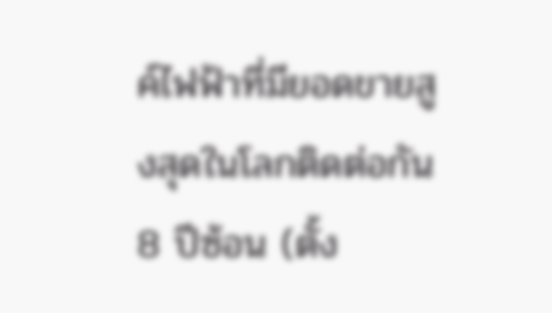ค์ไฟฟ้าที่มียอดขายสูงสุดในโลกติดต่อกัน 8 ปีซ้อน (ตั้ง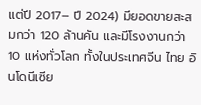แต่ปี 2017– ปี 2024) มียอดขายสะสมกว่า 120 ล้านคัน และมีโรงงานกว่า 10 แห่งทั่วโลก ทั้งในประเทศจีน ไทย อินโดนีเซีย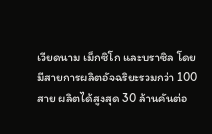เวียดนาม เม็กซิโก และบราซิล โดยมีสายการผลิตอัจฉริยะรวมกว่า 100 สาย ผลิตได้สูงสุด 30 ล้านคันต่อ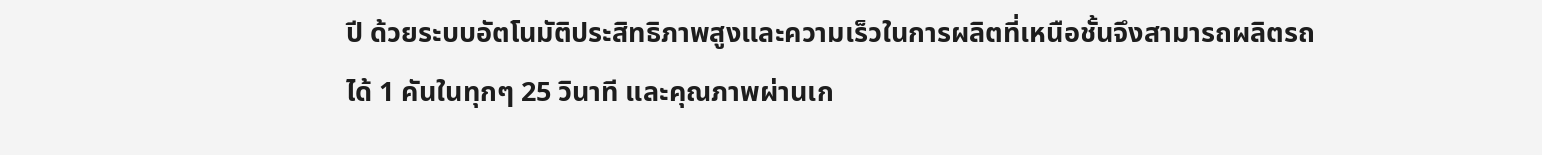ปี ด้วยระบบอัตโนมัติประสิทธิภาพสูงและความเร็วในการผลิตที่เหนือชั้นจึงสามารถผลิตรถได้ 1 คันในทุกๆ 25 วินาที และคุณภาพผ่านเก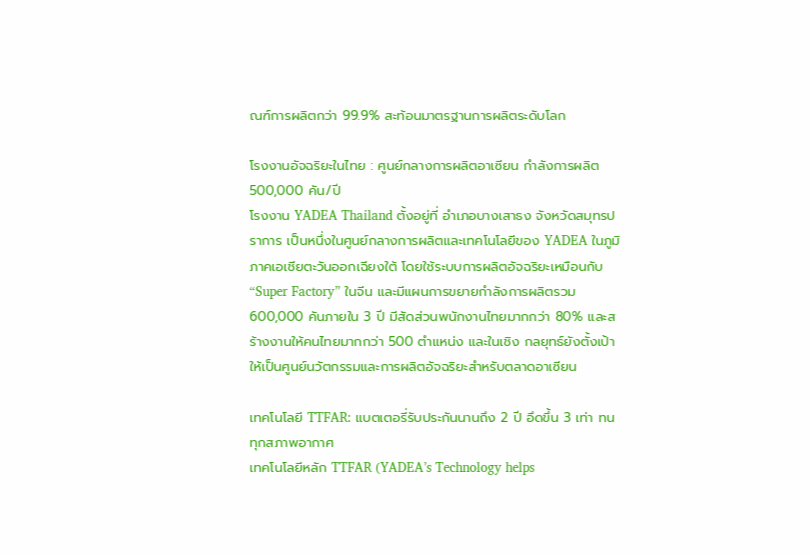ณฑ์การผลิตกว่า 99.9% สะท้อนมาตรฐานการผลิตระดับโลก

โรงงานอัจฉริยะในไทย : ศูนย์กลางการผลิตอาเซียน กำลังการผลิต 500,000 คัน/ปี
โรงงาน YADEA Thailand ตั้งอยู่ที่ อำเภอบางเสาธง จังหวัดสมุทรปราการ เป็นหนึ่งในศูนย์กลางการผลิตและเทคโนโลยีของ YADEA ในภูมิภาคเอเชียตะวันออกเฉียงใต้ โดยใช้ระบบการผลิตอัจฉริยะเหมือนกับ “Super Factory” ในจีน และมีแผนการขยายกำลังการผลิตรวม 600,000 คันภายใน 3 ปี มีสัดส่วนพนักงานไทยมากกว่า 80% และสร้างงานให้คนไทยมากกว่า 500 ตำแหน่ง และในเชิง กลยุทธ์ยังตั้งเป้าให้เป็นศูนย์นวัตกรรมและการผลิตอัจฉริยะสำหรับตลาดอาเซียน

เทคโนโลยี TTFAR: แบตเตอรี่รับประกันนานถึง 2 ปี อึดขึ้น 3 เท่า ทนทุกสภาพอากาศ
เทคโนโลยีหลัก TTFAR (YADEA’s Technology helps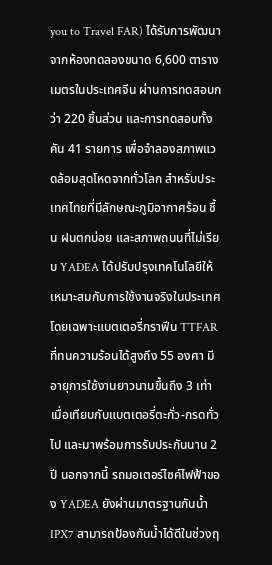you to Travel FAR) ได้รับการพัฒนาจากห้องทดลองขนาด 6,600 ตารางเมตรในประเทศจีน ผ่านการทดสอบกว่า 220 ชิ้นส่วน และการทดสอบทั้งคัน 41 รายการ เพื่อจำลองสภาพแวดล้อมสุดโหดจากทั่วโลก สำหรับประเทศไทยที่มีลักษณะภูมิอากาศร้อน ชื้น ฝนตกบ่อย และสภาพถนนที่ไม่เรียบ YADEA ได้ปรับปรุงเทคโนโลยีให้เหมาะสมกับการใช้งานจริงในประเทศ โดยเฉพาะแบตเตอรี่กราฟีน TTFAR ที่ทนความร้อนได้สูงถึง 55 องศา มีอายุการใช้งานยาวนานขึ้นถึง 3 เท่าเมื่อเทียบกับแบตเตอรี่ตะกั่ว-กรดทั่วไป และมาพร้อมการรับประกันนาน 2 ปี นอกจากนี้ รถมอเตอร์ไซค์ไฟฟ้าของ YADEA ยังผ่านมาตรฐานกันน้ำ IPX7 สามารถป้องกันน้ำได้ดีในช่วงฤ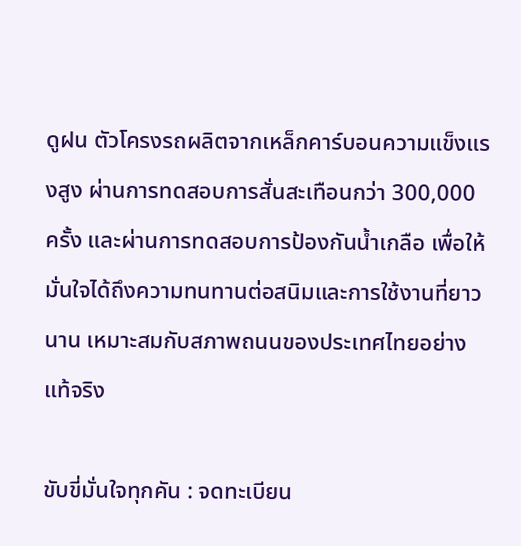ดูฝน ตัวโครงรถผลิตจากเหล็กคาร์บอนความแข็งแรงสูง ผ่านการทดสอบการสั่นสะเทือนกว่า 300,000 ครั้ง และผ่านการทดสอบการป้องกันน้ำเกลือ เพื่อให้มั่นใจได้ถึงความทนทานต่อสนิมและการใช้งานที่ยาวนาน เหมาะสมกับสภาพถนนของประเทศไทยอย่างแท้จริง

ขับขี่มั่นใจทุกคัน : จดทะเบียน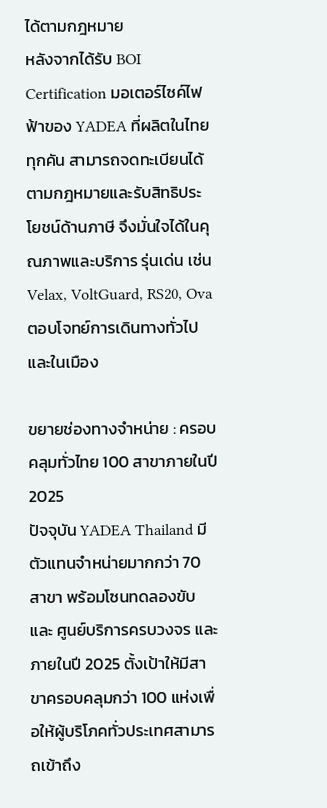ได้ตามกฎหมาย
หลังจากได้รับ BOI Certification มอเตอร์ไซค์ไฟฟ้าของ YADEA ที่ผลิตในไทยทุกคัน สามารถจดทะเบียนได้ตามกฎหมายและรับสิทธิประโยชน์ด้านภาษี จึงมั่นใจได้ในคุณภาพและบริการ รุ่นเด่น เช่น Velax, VoltGuard, RS20, Ova ตอบโจทย์การเดินทางทั่วไป และในเมือง

ขยายช่องทางจำหน่าย : ครอบคลุมทั่วไทย 100 สาขาภายในปี 2025
ปัจจุบัน YADEA Thailand มีตัวแทนจำหน่ายมากกว่า 70 สาขา พร้อมโซนทดลองขับ และ ศูนย์บริการครบวงจร และภายในปี 2025 ตั้งเป้าให้มีสาขาครอบคลุมกว่า 100 แห่งเพื่อให้ผู้บริโภคทั่วประเทศสามารถเข้าถึง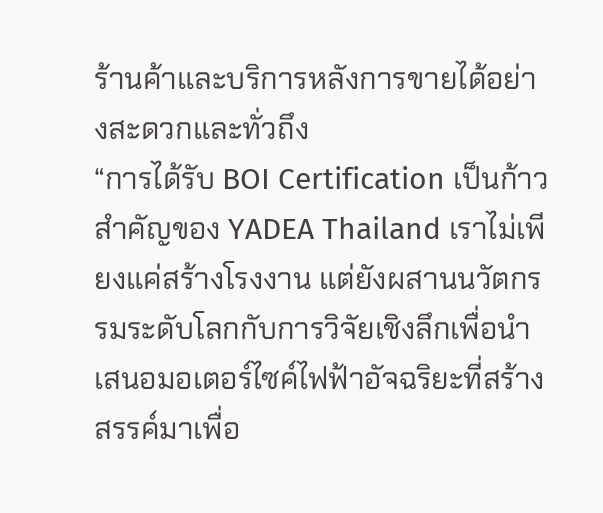ร้านค้าและบริการหลังการขายได้อย่างสะดวกและทั่วถึง
“การได้รับ BOI Certification เป็นก้าวสำคัญของ YADEA Thailand เราไม่เพียงแค่สร้างโรงงาน แต่ยังผสานนวัตกรรมระดับโลกกับการวิจัยเชิงลึกเพื่อนำเสนอมอเตอร์ไซค์ไฟฟ้าอัจฉริยะที่สร้างสรรค์มาเพื่อ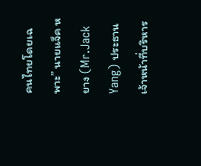คนไทยโดยเฉพาะ” นายแจ็ค หยาง (Mr.Jack Yang) ประธานเจ้าหน้าที่บริหาร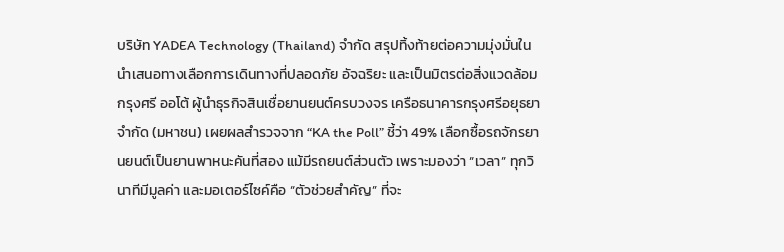บริษัท YADEA Technology (Thailand) จำกัด สรุปทิ้งท้ายต่อความมุ่งมั่นในนำเสนอทางเลือกการเดินทางที่ปลอดภัย อัจฉริยะ และเป็นมิตรต่อสิ่งแวดล้อม
กรุงศรี ออโต้ ผู้นำธุรกิจสินเชื่อยานยนต์ครบวงจร เครือธนาคารกรุงศรีอยุธยา จำกัด (มหาชน) เผยผลสำรวจจาก “KA the Poll” ชี้ว่า 49% เลือกซื้อรถจักรยานยนต์เป็นยานพาหนะคันที่สอง แม้มีรถยนต์ส่วนตัว เพราะมองว่า “เวลา” ทุกวินาทีมีมูลค่า และมอเตอร์ไซค์คือ “ตัวช่วยสำคัญ” ที่จะ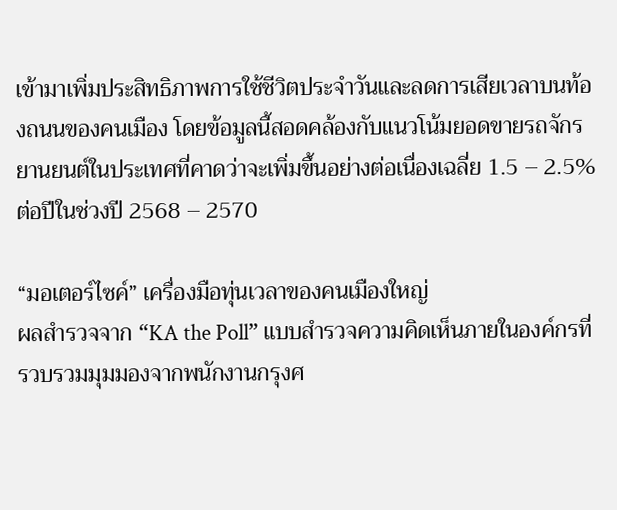เข้ามาเพิ่มประสิทธิภาพการใช้ชีวิตประจำวันและลดการเสียเวลาบนท้องถนนของคนเมือง โดยข้อมูลนี้สอดคล้องกับแนวโน้มยอดขายรถจักรยานยนต์ในประเทศที่คาดว่าจะเพิ่มขึ้นอย่างต่อเนื่องเฉลี่ย 1.5 – 2.5% ต่อปีในช่วงปี 2568 – 2570

“มอเตอร์ไซค์” เครื่องมือทุ่นเวลาของคนเมืองใหญ่
ผลสำรวจจาก “KA the Poll” แบบสำรวจความคิดเห็นภายในองค์กรที่รวบรวมมุมมองจากพนักงานกรุงศ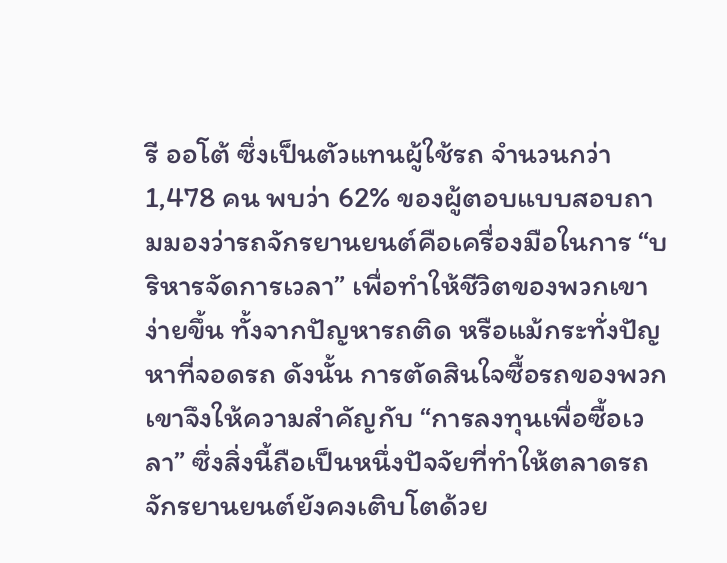รี ออโต้ ซึ่งเป็นตัวแทนผู้ใช้รถ จำนวนกว่า 1,478 คน พบว่า 62% ของผู้ตอบแบบสอบถามมองว่ารถจักรยานยนต์คือเครื่องมือในการ “บริหารจัดการเวลา” เพื่อทำให้ชีวิตของพวกเขาง่ายขึ้น ทั้งจากปัญหารถติด หรือแม้กระทั่งปัญหาที่จอดรถ ดังนั้น การตัดสินใจซื้อรถของพวกเขาจึงให้ความสำคัญกับ “การลงทุนเพื่อซื้อเวลา” ซึ่งสิ่งนี้ถือเป็นหนึ่งปัจจัยที่ทำให้ตลาดรถจักรยานยนต์ยังคงเติบโตด้วย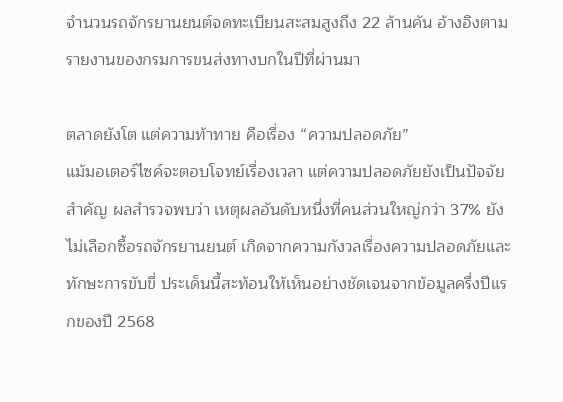จำนวนรถจักรยานยนต์จดทะเบียนสะสมสูงถึง 22 ล้านคัน อ้างอิงตามรายงานของกรมการขนส่งทางบกในปีที่ผ่านมา

ตลาดยังโต แต่ความท้าทาย คือเรื่อง “ความปลอดภัย”
แม้มอเตอร์ไซค์จะตอบโจทย์เรื่องเวลา แต่ความปลอดภัยยังเป็นปัจจัยสำคัญ ผลสำรวจพบว่า เหตุผลอันดับหนึ่งที่คนส่วนใหญ่กว่า 37% ยังไม่เลือกซื้อรถจักรยานยนต์ เกิดจากความกังวลเรื่องความปลอดภัยและทักษะการขับขี่ ประเด็นนี้สะท้อนให้เห็นอย่างชัดเจนจากข้อมูลครึ่งปีแรกของปี 2568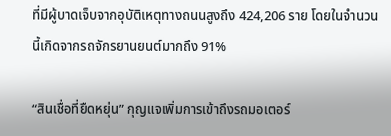ที่มีผู้บาดเจ็บจากอุบัติเหตุทางถนนสูงถึง 424,206 ราย โดยในจำนวนนี้เกิดจากรถจักรยานยนต์มากถึง 91%

“สินเชื่อที่ยืดหยุ่น” กุญแจเพิ่มการเข้าถึงรถมอเตอร์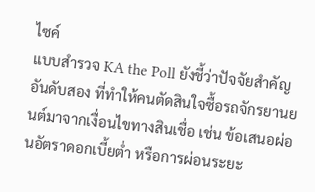ไซค์
แบบสำรวจ KA the Poll ยังชี้ว่าปัจจัยสำคัญอันดับสอง ที่ทำให้คนตัดสินใจซื้อรถจักรยานยนต์มาจากเงื่อนไขทางสินเชื่อ เช่น ข้อเสนอผ่อนอัตราดอกเบี้ยต่ำ หรือการผ่อนระยะ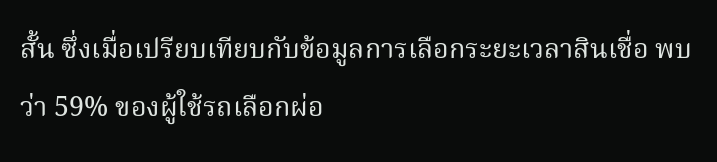สั้น ซึ่งเมื่อเปรียบเทียบกับข้อมูลการเลือกระยะเวลาสินเชื่อ พบว่า 59% ของผู้ใช้รถเลือกผ่อ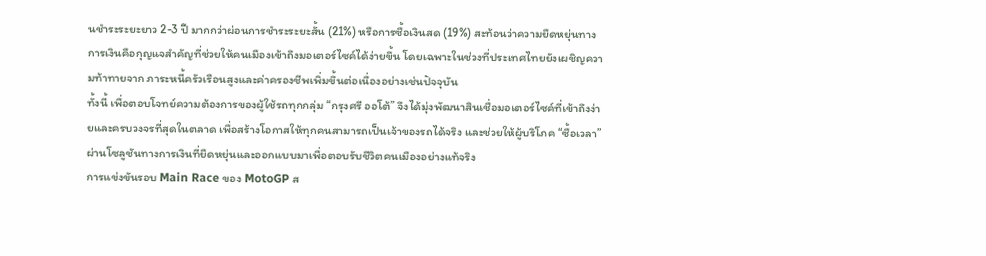นชำระระยะยาว 2-3 ปี มากกว่าผ่อนการชำระระยะสั้น (21%) หรือการซื้อเงินสด (19%) สะท้อนว่าความยืดหยุ่นทางการเงินคือกุญแจสำคัญที่ช่วยให้คนเมืองเข้าถึงมอเตอร์ไซค์ได้ง่ายขึ้น โดยเฉพาะในช่วงที่ประเทศไทยยังเผชิญความท้าทายจาก ภาระหนี้ครัวเรือนสูงและค่าครองชีพเพิ่มขึ้นต่อเนื่องอย่างเช่นปัจจุบัน
ทั้งนี้ เพื่อตอบโจทย์ความต้องการของผู้ใช้รถทุกกลุ่ม “กรุงศรี ออโต้” จึงได้มุ่งพัฒนาสินเชื่อมอเตอร์ไซค์ที่เข้าถึงง่ายและครบวงจรที่สุดในตลาด เพื่อสร้างโอกาสให้ทุกคนสามารถเป็นเจ้าของรถได้จริง และช่วยให้ผู้บริโภค “ซื้อเวลา” ผ่านโซลูชันทางการเงินที่ยืดหยุ่นและออกแบบมาเพื่อตอบรับชีวิตคนเมืองอย่างแท้จริง
การแข่งขันรอบ Main Race ของ MotoGP ส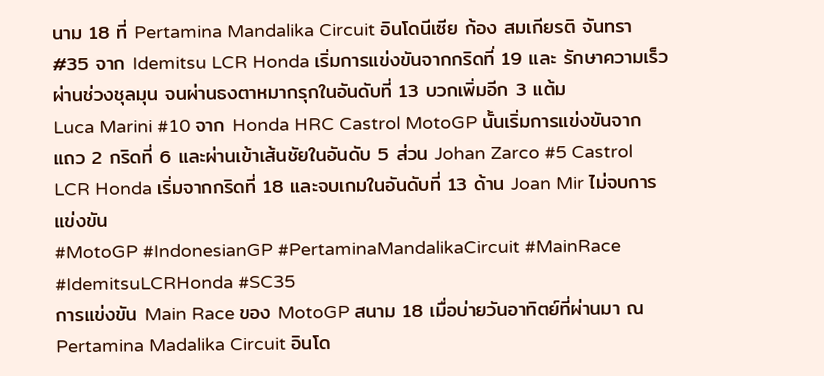นาม 18 ที่ Pertamina Mandalika Circuit อินโดนีเซีย ก้อง สมเกียรติ จันทรา #35 จาก Idemitsu LCR Honda เริ่มการแข่งขันจากกริดที่ 19 และ รักษาความเร็วผ่านช่วงชุลมุน จนผ่านธงตาหมากรุกในอันดับที่ 13 บวกเพิ่มอีก 3 แต้ม
Luca Marini #10 จาก Honda HRC Castrol MotoGP นั้นเริ่มการแข่งขันจากแถว 2 กริดที่ 6 และผ่านเข้าเส้นชัยในอันดับ 5 ส่วน Johan Zarco #5 Castrol LCR Honda เริ่มจากกริดที่ 18 และจบเกมในอันดับที่ 13 ด้าน Joan Mir ไม่จบการแข่งขัน
#MotoGP #IndonesianGP #PertaminaMandalikaCircuit #MainRace #IdemitsuLCRHonda #SC35
การแข่งขัน Main Race ของ MotoGP สนาม 18 เมื่อบ่ายวันอาทิตย์ที่ผ่านมา ณ Pertamina Madalika Circuit อินโด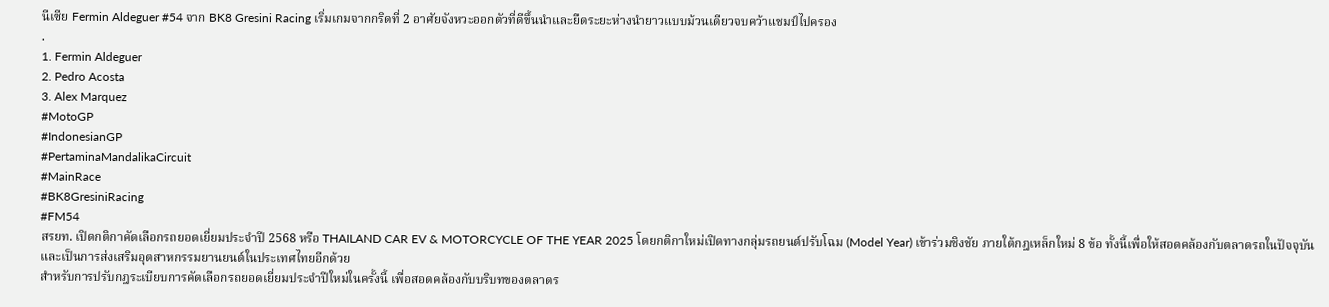นีเซีย Fermin Aldeguer #54 จาก BK8 Gresini Racing เริ่มเกมจากกริดที่ 2 อาศัยจังหวะออกตัวที่ดีขึ้นนำและยืดระยะห่างนำยาวแบบม้วนเดียวจบคว้าแชมป์ไปครอง
.
1. Fermin Aldeguer
2. Pedro Acosta
3. Alex Marquez
#MotoGP
#IndonesianGP
#PertaminaMandalikaCircuit
#MainRace
#BK8GresiniRacing
#FM54
สรยท. เปิดกติกาคัดเลือกรถยอดเยี่ยมประจำปี 2568 หรือ THAILAND CAR EV & MOTORCYCLE OF THE YEAR 2025 โดยกติกาใหม่เปิดทางกลุ่มรถยนต์ปรับโฉม (Model Year) เข้าร่วมชิงชัย ภายใต้กฎเหล็กใหม่ 8 ข้อ ทั้งนี้เพื่อให้สอดคล้องกับตลาดรถในปัจจุบัน และเป็นการส่งเสริมอุตสาหกรรมยานยนต์ในประเทศไทยอีกด้วย
สำหรับการปรับกฎระเบียบการคัดเลือกรถยอดเยี่ยมประจำปีใหม่ในครั้งนี้ เพื่อสอดคล้องกับบริบทของตลาดร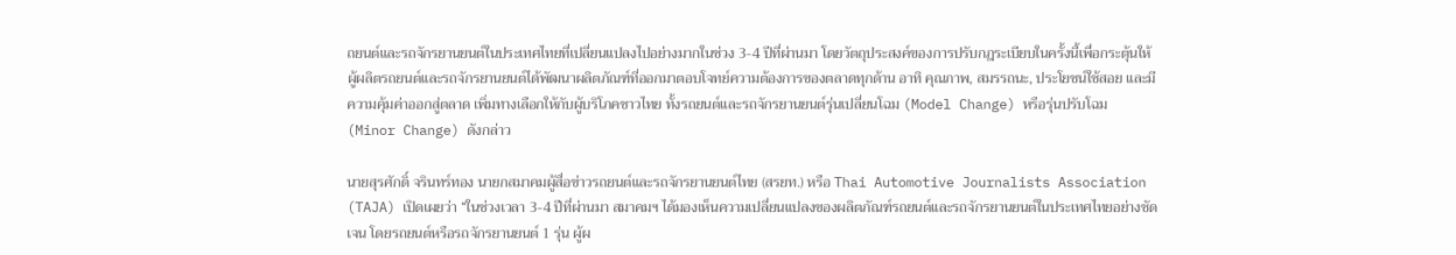ถยนต์และรถจักรยานยนต์ในประเทศไทยที่เปลี่ยนแปลงไปอย่างมากในช่วง 3-4 ปีที่ผ่านมา โดยวัตถุประสงค์ของการปรับกฎระเบียบในครั้งนี้เพื่อกระตุ้นให้ผู้ผลิตรถยนต์และรถจักรยานยนต์ได้พัฒนาผลิตภัณฑ์ที่ออกมาตอบโจทย์ความต้องการของตลาดทุกด้าน อาทิ คุณภาพ, สมรรถนะ, ประโยชน์ใช้สอย และมีความคุ้มค่าออกสู่ตลาด เพิ่มทางเลือกให้กับผู้บริโภคชาวไทย ทั้งรถยนต์และรถจักรยานยนต์รุ่นเปลี่ยนโฉม (Model Change) หรือรุ่นปรับโฉม (Minor Change) ดังกล่าว

นายสุรศักดิ์ จรินทร์ทอง นายกสมาคมผู้สื่อข่าวรถยนต์และรถจักรยานยนต์ไทย (สรยท.) หรือ Thai Automotive Journalists Association (TAJA) เปิดเผยว่า “ในช่วงเวลา 3-4 ปีที่ผ่านมา สมาคมฯ ได้มองเห็นความเปลี่ยนแปลงของผลิตภัณฑ์รถยนต์และรถจักรยานยนต์ในประเทศไทยอย่างชัดเจน โดยรถยนต์หรือรถจักรยานยนต์ 1 รุ่น ผู้ผ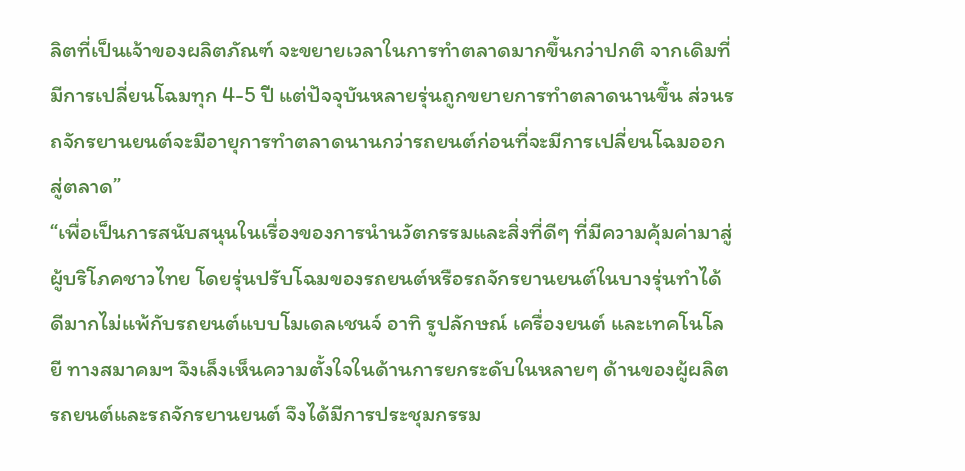ลิตที่เป็นเจ้าของผลิตภัณฑ์ จะขยายเวลาในการทำตลาดมากขึ้นกว่าปกติ จากเดิมที่มีการเปลี่ยนโฉมทุก 4-5 ปี แต่ปัจจุบันหลายรุ่นถูกขยายการทำตลาดนานขึ้น ส่วนรถจักรยานยนต์จะมีอายุการทำตลาดนานกว่ารถยนต์ก่อนที่จะมีการเปลี่ยนโฉมออกสู่ตลาด”
“เพื่อเป็นการสนับสนุนในเรื่องของการนำนวัตกรรมและสิ่งที่ดีๆ ที่มีความคุ้มค่ามาสู่ผู้บริโภคชาวไทย โดยรุ่นปรับโฉมของรถยนต์หรือรถจักรยานยนต์ในบางรุ่นทำได้ดีมากไม่แพ้กับรถยนต์แบบโมเดลเชนจ์ อาทิ รูปลักษณ์ เครื่องยนต์ และเทคโนโลยี ทางสมาคมฯ จึงเล็งเห็นความตั้งใจในด้านการยกระดับในหลายๆ ด้านของผู้ผลิตรถยนต์และรถจักรยานยนต์ จึงได้มีการประชุมกรรม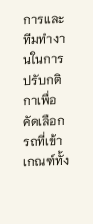การและทีมทำงานในการปรับกติกาเพื่อคัดเลือกรถที่เข้าเกณฑ์ทั้ง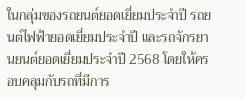ในกลุ่มของรถยนต์ยอดเยี่ยมประจำปี รถยนต์ไฟฟ้ายอดเยี่ยมประจำปี และรถจักรยานยนต์ยอดเยี่ยมประจำปี 2568 โดยให้ครอบคลุมกับรถที่มีการ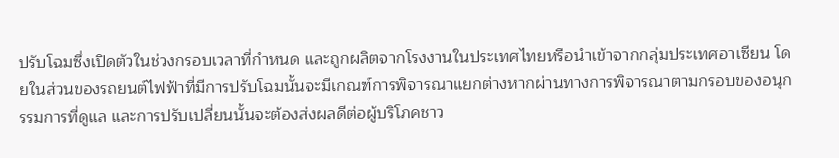ปรับโฉมซึ่งเปิดตัวในช่วงกรอบเวลาที่กำหนด และถูกผลิตจากโรงงานในประเทศไทยหรือนำเข้าจากกลุ่มประเทศอาเซียน โดยในส่วนของรถยนต์ไฟฟ้าที่มีการปรับโฉมนั้นจะมีเกณฑ์การพิจารณาแยกต่างหากผ่านทางการพิจารณาตามกรอบของอนุกรรมการที่ดูแล และการปรับเปลี่ยนนั้นจะต้องส่งผลดีต่อผู้บริโภคชาว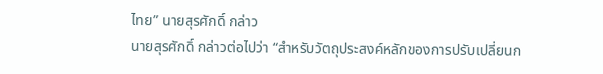ไทย” นายสุรศักดิ์ กล่าว
นายสุรศักดิ์ กล่าวต่อไปว่า “สำหรับวัตถุประสงค์หลักของการปรับเปลี่ยนก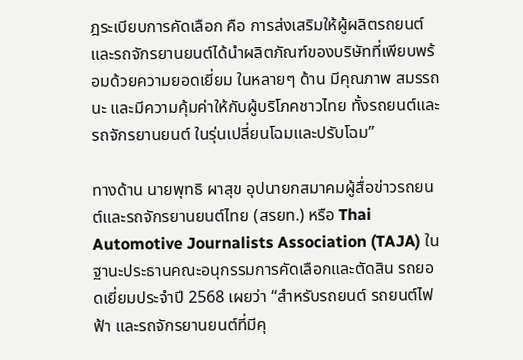ฎระเบียบการคัดเลือก คือ การส่งเสริมให้ผู้ผลิตรถยนต์และรถจักรยานยนต์ได้นำผลิตภัณฑ์ของบริษัทที่เพียบพร้อมด้วยความยอดเยี่ยม ในหลายๆ ด้าน มีคุณภาพ สมรรถนะ และมีความคุ้มค่าให้กับผู้บริโภคชาวไทย ทั้งรถยนต์และรถจักรยานยนต์ ในรุ่นเปลี่ยนโฉมและปรับโฉม”

ทางด้าน นายพุทธิ ผาสุข อุปนายกสมาคมผู้สื่อข่าวรถยนต์และรถจักรยานยนต์ไทย (สรยท.) หรือ Thai Automotive Journalists Association (TAJA) ในฐานะประธานคณะอนุกรรมการคัดเลือกและตัดสิน รถยอดเยี่ยมประจำปี 2568 เผยว่า “สำหรับรถยนต์ รถยนต์ไฟฟ้า และรถจักรยานยนต์ที่มีคุ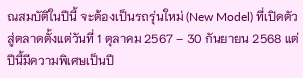ณสมบัติในปีนี้ จะต้องเป็นรถรุ่นใหม่ (New Model) ที่เปิดตัวสู่ตลาดตั้งแต่วันที่ 1 ตุลาคม 2567 – 30 กันยายน 2568 แต่ปีนี้มีความพิเศษเป็นปี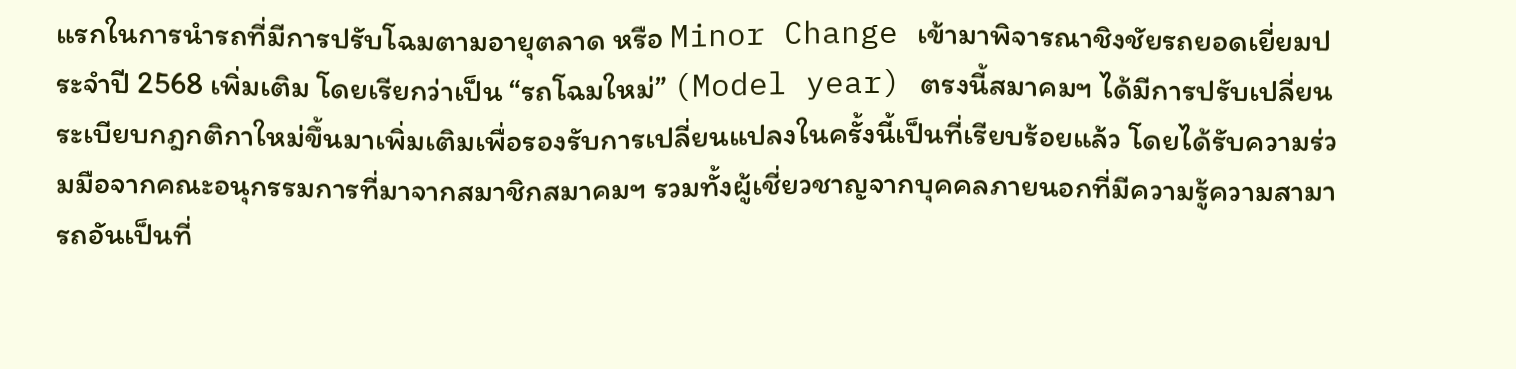แรกในการนำรถที่มีการปรับโฉมตามอายุตลาด หรือ Minor Change เข้ามาพิจารณาชิงชัยรถยอดเยี่ยมประจำปี 2568 เพิ่มเติม โดยเรียกว่าเป็น “รถโฉมใหม่” (Model year) ตรงนี้สมาคมฯ ได้มีการปรับเปลี่ยนระเบียบกฎกติกาใหม่ขึ้นมาเพิ่มเติมเพื่อรองรับการเปลี่ยนแปลงในครั้งนี้เป็นที่เรียบร้อยแล้ว โดยได้รับความร่วมมือจากคณะอนุกรรมการที่มาจากสมาชิกสมาคมฯ รวมทั้งผู้เชี่ยวชาญจากบุคคลภายนอกที่มีความรู้ความสามารถอันเป็นที่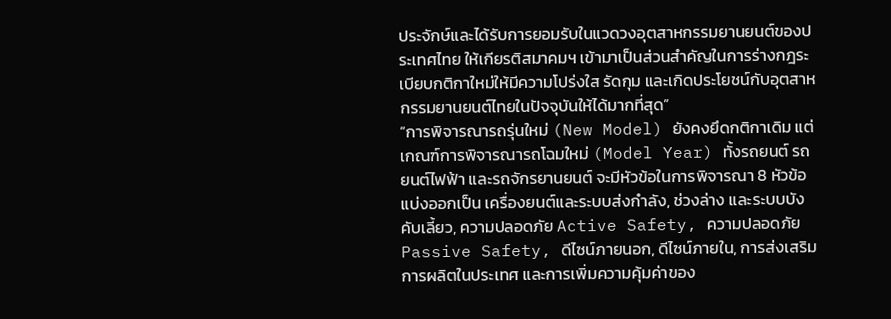ประจักษ์และได้รับการยอมรับในแวดวงอุตสาหกรรมยานยนต์ของประเทศไทย ให้เกียรติสมาคมฯ เข้ามาเป็นส่วนสำคัญในการร่างกฎระเบียบกติกาใหม่ให้มีความโปร่งใส รัดกุม และเกิดประโยชน์กับอุตสาหกรรมยานยนต์ไทยในปัจจุบันให้ได้มากที่สุด”
“การพิจารณารถรุ่นใหม่ (New Model) ยังคงยึดกติกาเดิม แต่เกณฑ์การพิจารณารถโฉมใหม่ (Model Year) ทั้งรถยนต์ รถยนต์ไฟฟ้า และรถจักรยานยนต์ จะมีหัวข้อในการพิจารณา 8 หัวข้อ แบ่งออกเป็น เครื่องยนต์และระบบส่งกำลัง, ช่วงล่าง และระบบบังคับเลี้ยว, ความปลอดภัย Active Safety, ความปลอดภัย Passive Safety, ดีไซน์ภายนอก, ดีไซน์ภายใน, การส่งเสริมการผลิตในประเทศ และการเพิ่มความคุ้มค่าของ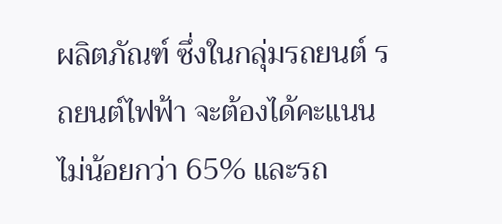ผลิตภัณฑ์ ซึ่งในกลุ่มรถยนต์ รถยนต์ไฟฟ้า จะต้องได้คะแนนไม่น้อยกว่า 65% และรถ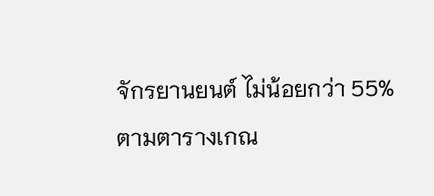จักรยานยนต์ ไม่น้อยกว่า 55% ตามตารางเกณ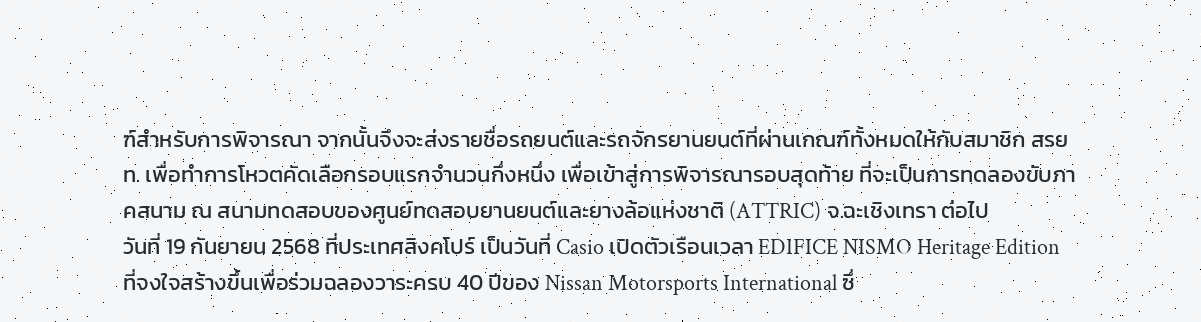ฑ์สำหรับการพิจารณา จากนั้นจึงจะส่งรายชื่อรถยนต์และรถจักรยานยนต์ที่ผ่านเกณฑ์ทั้งหมดให้กับสมาชิก สรยท. เพื่อทำการโหวตคัดเลือกรอบแรกจำนวนกึ่งหนึ่ง เพื่อเข้าสู่การพิจารณารอบสุดท้าย ที่จะเป็นการทดลองขับภาคสนาม ณ สนามทดสอบของศูนย์ทดสอบยานยนต์และยางล้อแห่งชาติ (ATTRIC) จ.ฉะเชิงเทรา ต่อไป
วันที่ 19 กันยายน 2568 ที่ประเทศสิงคโปร์ เป็นวันที่ Casio เปิดตัวเรือนเวลา EDIFICE NISMO Heritage Edition ที่จงใจสร้างขึ้นเพื่อร่วมฉลองวาระครบ 40 ปีของ Nissan Motorsports International ซึ่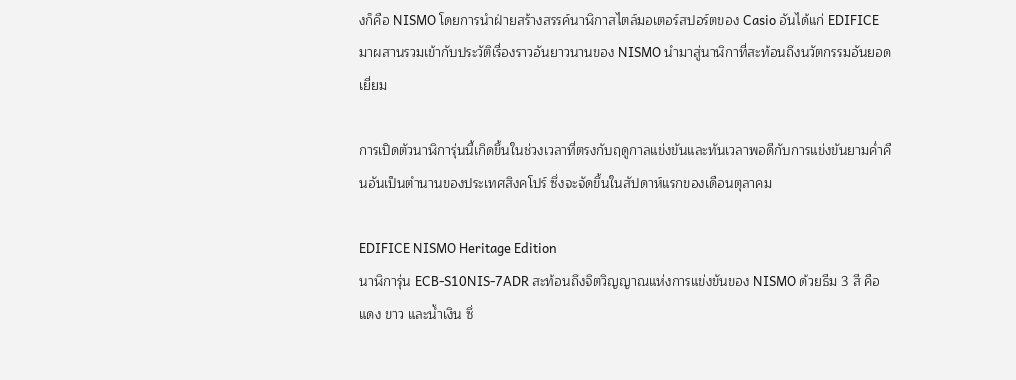งก็คือ NISMO โดยการนำฝ่ายสร้างสรรค์นาฬิกาสไตล์มอเตอร์สปอร์ตของ Casio อันได้แก่ EDIFICE มาผสานรวมเข้ากับประวัติเรื่องราวอันยาวนานของ NISMO นำมาสู่นาฬิกาที่สะท้อนถึงนวัตกรรมอันยอดเยี่ยม

การเปิดตัวนาฬิการุ่นนี้เกิดขึ้นในช่วงเวลาที่ตรงกับฤดูกาลแข่งขันและทันเวลาพอดีกับการแข่งขันยามค่ำคืนอันเป็นตำนานของประเทศสิงคโปร์ ซึ่งจะจัดขึ้นในสัปดาห์แรกของเดือนตุลาคม

EDIFICE NISMO Heritage Edition
นาฬิการุ่น ECB-S10NIS-7ADR สะท้อนถึงจิตวิญญาณแห่งการแข่งขันของ NISMO ด้วยธีม 3 สี คือ แดง ขาว และน้ำเงิน ซึ่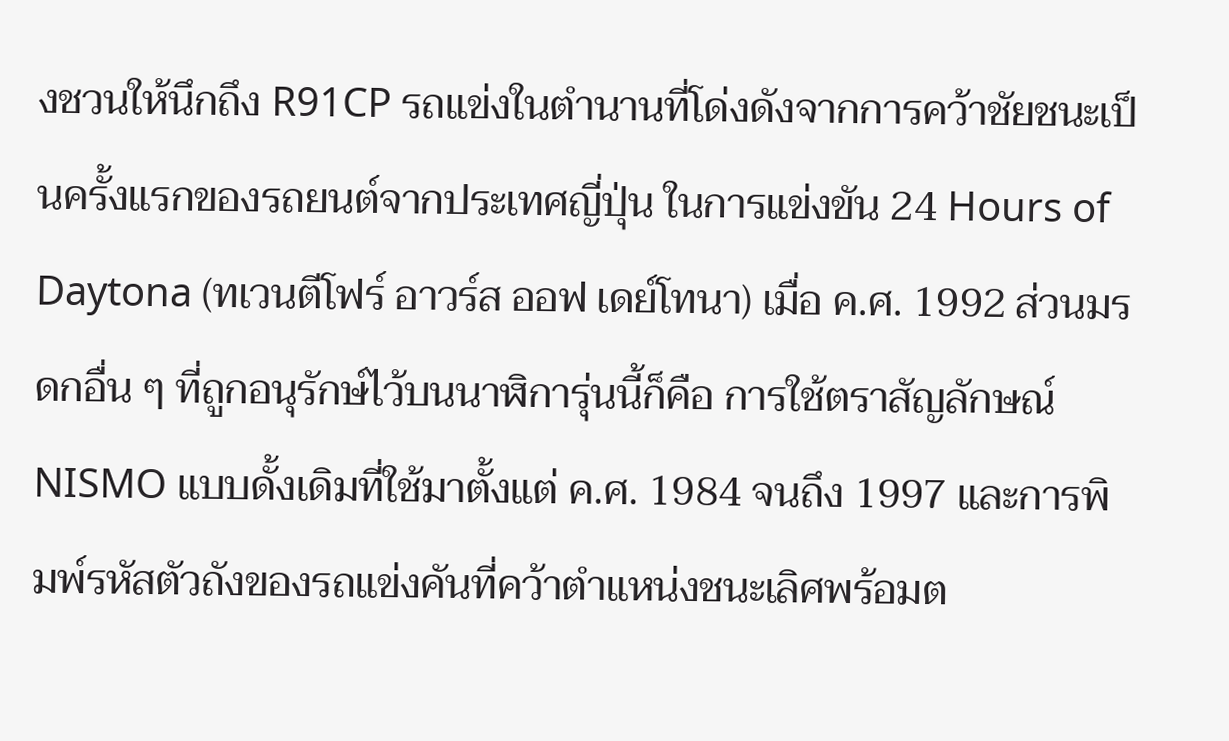งชวนให้นึกถึง R91CP รถแข่งในตำนานที่โด่งดังจากการคว้าชัยชนะเป็นครั้งแรกของรถยนต์จากประเทศญี่ปุ่น ในการแข่งขัน 24 Hours of Daytona (ทเวนตีโฟร์ อาวร์ส ออฟ เดย์โทนา) เมื่อ ค.ศ. 1992 ส่วนมรดกอื่น ๆ ที่ถูกอนุรักษ์ไว้บนนาฬิการุ่นนี้ก็คือ การใช้ตราสัญลักษณ์ NISMO แบบดั้งเดิมที่ใช้มาตั้งแต่ ค.ศ. 1984 จนถึง 1997 และการพิมพ์รหัสตัวถังของรถแข่งคันที่คว้าตำแหน่งชนะเลิศพร้อมต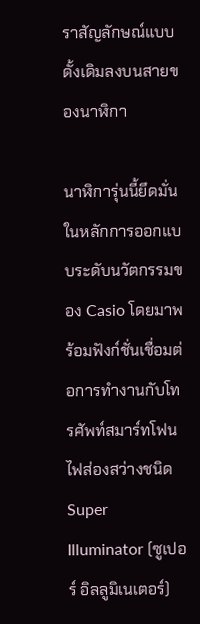ราสัญลักษณ์แบบดั้งเดิมลงบนสายของนาฬิกา

นาฬิการุ่นนี้ยึดมั่นในหลักการออกแบบระดับนวัตกรรมของ Casio โดยมาพร้อมฟังก์ชั่นเชื่อมต่อการทำงานกับโทรศัพท์สมาร์ทโฟน ไฟส่องสว่างชนิด Super Illuminator (ซูเปอร์ อิลลูมิเนเตอร์)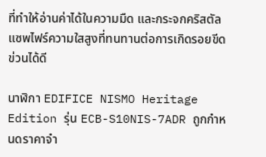ที่ทำให้อ่านค่าได้ในความมืด และกระจกคริสตัลแซพไฟร์ความใสสูงที่ทนทานต่อการเกิดรอยขีดข่วนได้ดี

นาฬิกา EDIFICE NISMO Heritage Edition รุ่น ECB-S10NIS-7ADR ถูกกำหนดราคาจำ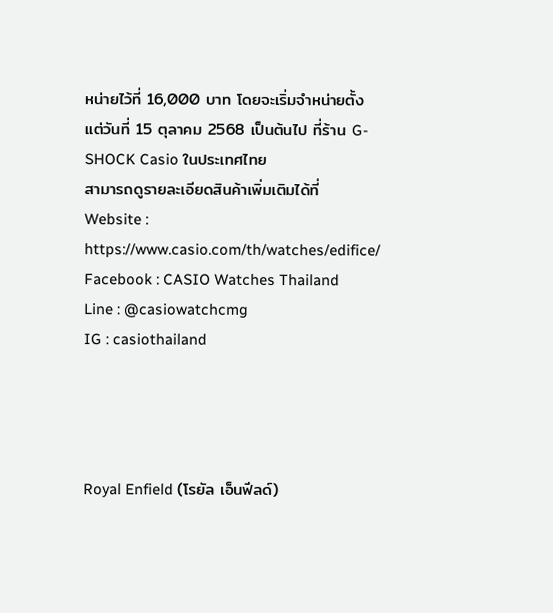หน่ายไว้ที่ 16,000 บาท โดยจะเริ่มจำหน่ายตั้งแต่วันที่ 15 ตุลาคม 2568 เป็นต้นไป ที่ร้าน G-SHOCK Casio ในประเทศไทย
สามารถดูรายละเอียดสินค้าเพิ่มเติมได้ที่
Website : https://www.casio.com/th/watches/edifice/
Facebook : CASIO Watches Thailand
Line : @casiowatchcmg
IG : casiothailand




Royal Enfield (โรยัล เอ็นฟีลด์)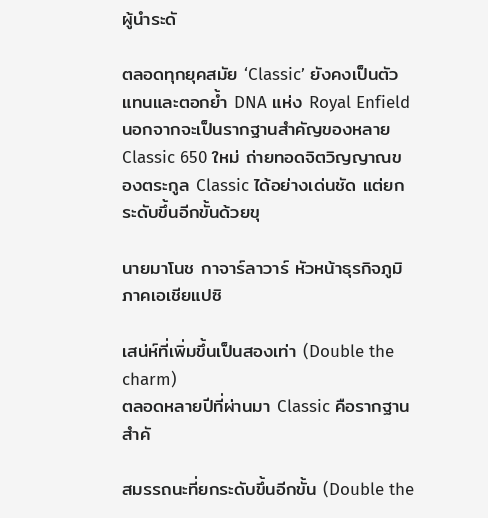ผู้นำระดั

ตลอดทุกยุคสมัย ‘Classic’ ยังคงเป็นตัวแทนและตอกย้ำ DNA แห่ง Royal Enfield นอกจากจะเป็นรากฐานสำคัญของหลาย
Classic 650 ใหม่ ถ่ายทอดจิตวิญญาณของตระกูล Classic ได้อย่างเด่นชัด แต่ยกระดับขึ้นอีกขั้นด้วยขุ

นายมาโนช กาจาร์ลาวาร์ หัวหน้าธุรกิจภูมิภาคเอเชียแปซิ

เสน่ห์ที่เพิ่มขึ้นเป็นสองเท่า (Double the charm)
ตลอดหลายปีที่ผ่านมา Classic คือรากฐานสำคั

สมรรถนะที่ยกระดับขึ้นอีกขั้น (Double the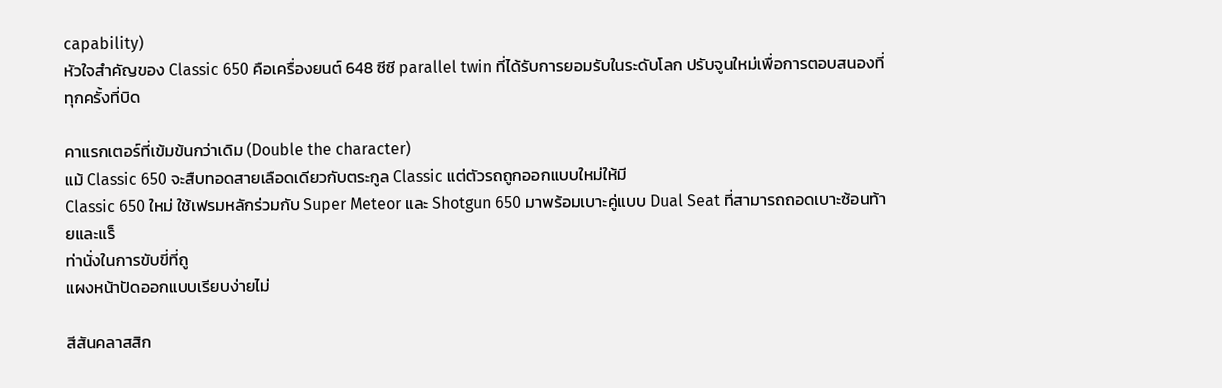capability)
หัวใจสำคัญของ Classic 650 คือเครื่องยนต์ 648 ซีซี parallel twin ที่ได้รับการยอมรับในระดับโลก ปรับจูนใหม่เพื่อการตอบสนองที่
ทุกครั้งที่บิด

คาแรกเตอร์ที่เข้มข้นกว่าเดิม (Double the character)
แม้ Classic 650 จะสืบทอดสายเลือดเดียวกับตระกูล Classic แต่ตัวรถถูกออกแบบใหม่ให้มี
Classic 650 ใหม่ ใช้เฟรมหลักร่วมกับ Super Meteor และ Shotgun 650 มาพร้อมเบาะคู่แบบ Dual Seat ที่สามารถถอดเบาะซ้อนท้ายและแร็
ท่านั่งในการขับขี่ที่ถู
แผงหน้าปัดออกแบบเรียบง่ายไม่

สีสันคลาสสิก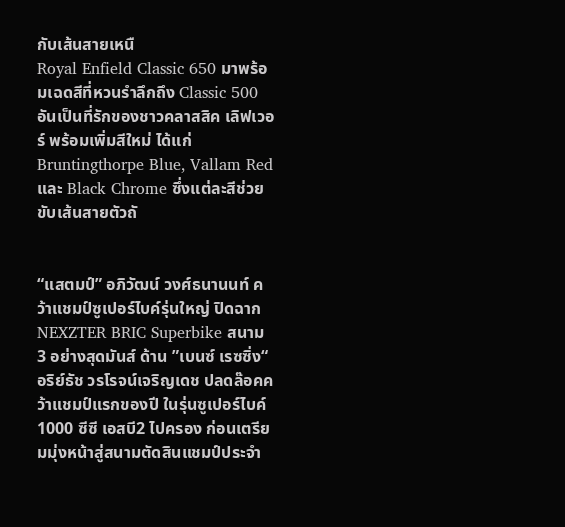กับเส้นสายเหนื
Royal Enfield Classic 650 มาพร้อมเฉดสีที่หวนรำลึกถึง Classic 500 อันเป็นที่รักของชาวคลาสสิค เลิฟเวอร์ พร้อมเพิ่มสีใหม่ ได้แก่ Bruntingthorpe Blue, Vallam Red และ Black Chrome ซึ่งแต่ละสีช่วยขับเส้นสายตัวถั


“แสตมป์” อภิวัฒน์ วงศ์ธนานนท์ คว้าแชมป์ซูเปอร์ไบค์รุ่นใหญ่ ปิดฉาก NEXZTER BRIC Superbike สนาม 3 อย่างสุดมันส์ ด้าน ”เบนซ์ เรซซิ่ง“ อริย์ธัช วรโรจน์เจริญเดช ปลดล๊อคคว้าแชมป์แรกของปี ในรุ่นซูเปอร์ไบค์ 1000 ซีซี เอสบี2 ไปครอง ก่อนเตรียมมุ่งหน้าสู่สนามตัดสินแชมป์ประจำ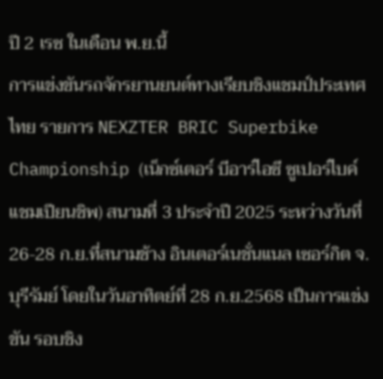ปี 2 เรซ ในเดือน พ.ย.นี้
การแข่งขันรถจักรยานยนต์ทางเรียบชิงแชมป์ประเทศไทย รายการ NEXZTER BRIC Superbike Championship (เน็กซ์เตอร์ บีอาร์ไอซี ซูเปอร์ไบค์ แชมเปียนชิพ) สนามที่ 3 ประจำปี 2025 ระหว่างวันที่ 26-28 ก.ย.ที่สนามช้าง อินเตอร์เนชั่นแนล เซอร์กิต จ.บุรีรัมย์ โดยในวันอาทิตย์ที่ 28 ก.ย.2568 เป็นการแข่งขัน รอบชิง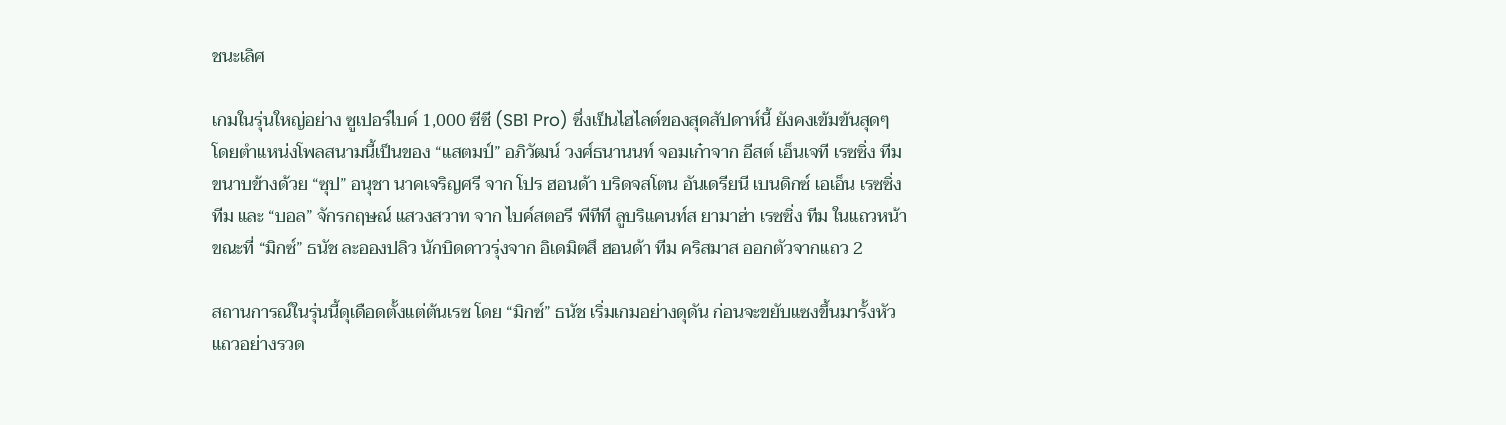ชนะเลิศ

เกมในรุ่นใหญ่อย่าง ซูเปอร์ไบค์ 1,000 ซีซี (SB1 Pro) ซึ่งเป็นไฮไลต์ของสุดสัปดาห์นี้ ยังคงเข้มข้นสุดๆ โดยตำแหน่งโพลสนามนี้เป็นของ “แสตมป์” อภิวัฒน์ วงศ์ธนานนท์ จอมเก๋าจาก อีสต์ เอ็นเจที เรซซิ่ง ทีม ขนาบข้างด้วย “ซุป” อนุชา นาคเจริญศรี จาก โปร ฮอนด้า บริดจสโตน อันเดรียนี เบนดิกซ์ เอเอ็น เรซซิ่ง ทีม และ “บอล” จักรกฤษณ์ แสวงสวาท จาก ไบค์สตอรี พีทีที ลูบริแคนท์ส ยามาฮ่า เรซซิ่ง ทีม ในแถวหน้า ขณะที่ “มิกซ์” ธนัช ละอองปลิว นักบิดดาวรุ่งจาก อิเดมิตสึ ฮอนด้า ทีม คริสมาส ออกตัวจากแถว 2

สถานการณ์ในรุ่นนี้ดุเดือดตั้งแต่ต้นเรซ โดย “มิกซ์” ธนัช เริ่มเกมอย่างดุดัน ก่อนจะขยับแซงขึ้นมารั้งหัวแถวอย่างรวด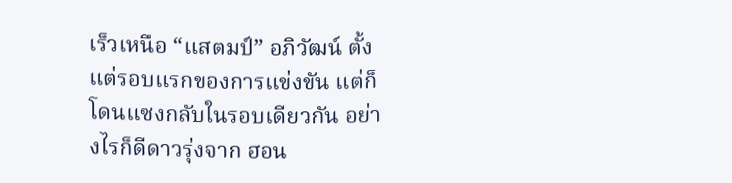เร็วเหนือ “แสตมป์” อภิวัฒน์ ตั้งแต่รอบแรกของการแข่งขัน แต่ก็โดนแซงกลับในรอบเดียวกัน อย่างไรก็ดีดาวรุ่งจาก ฮอน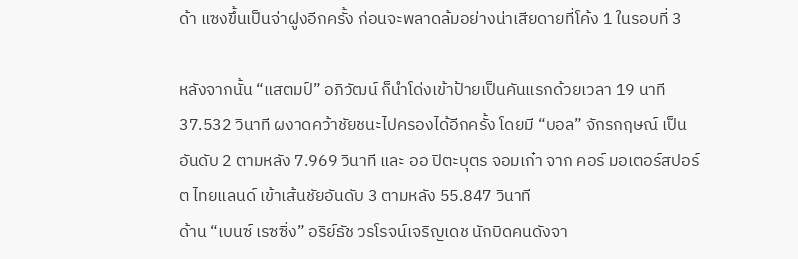ด้า แซงขึ้นเป็นจ่าฝูงอีกครั้ง ก่อนจะพลาดล้มอย่างน่าเสียดายที่โค้ง 1 ในรอบที่ 3

หลังจากนั้น “แสตมป์” อภิวัฒน์ ก็นำโด่งเข้าป้ายเป็นคันแรกด้วยเวลา 19 นาที 37.532 วินาที ผงาดคว้าชัยชนะไปครองได้อีกครั้ง โดยมี “บอล” จักรกฤษณ์ เป็นอันดับ 2 ตามหลัง 7.969 วินาที และ ออ ปิตะบุตร จอมเก๋า จาก คอร์ มอเตอร์สปอร์ต ไทยแลนด์ เข้าเส้นชัยอันดับ 3 ตามหลัง 55.847 วินาที
ด้าน “เบนซ์ เรซซิ่ง” อริย์ธัช วรโรจน์เจริญเดช นักบิดคนดังจา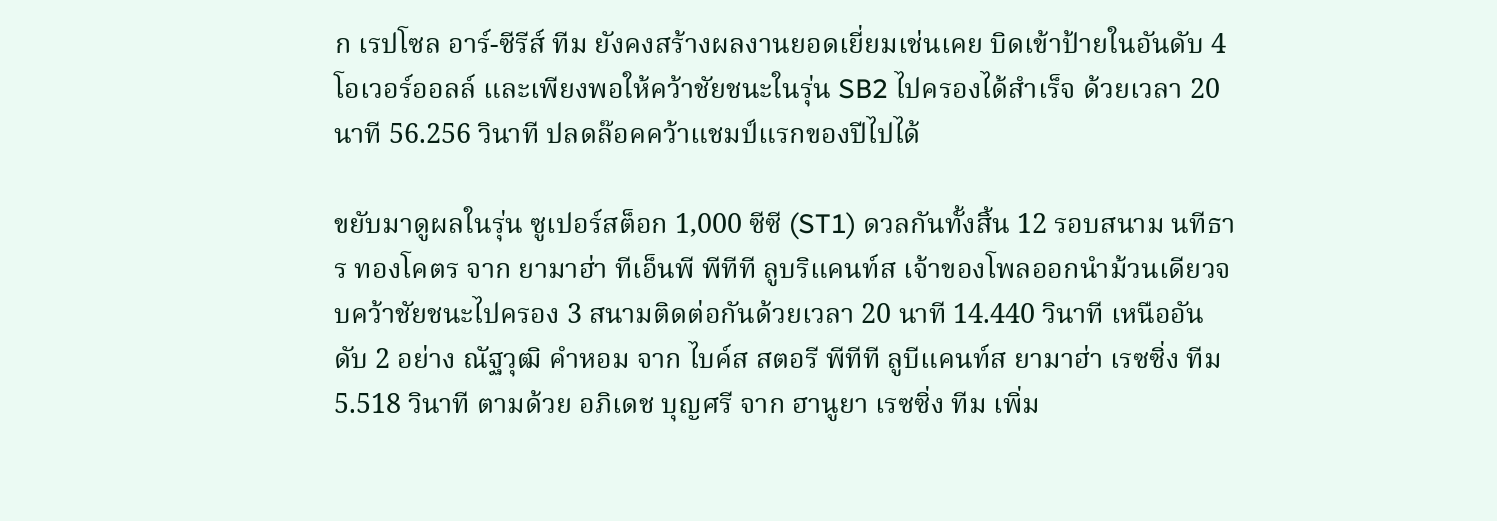ก เรปโซล อาร์-ซีรีส์ ทีม ยังคงสร้างผลงานยอดเยี่ยมเช่นเคย บิดเข้าป้ายในอันดับ 4 โอเวอร์ออลล์ และเพียงพอให้คว้าชัยชนะในรุ่น SB2 ไปครองได้สำเร็จ ด้วยเวลา 20 นาที 56.256 วินาที ปลดล๊อคคว้าแชมป์แรกของปีไปได้

ขยับมาดูผลในรุ่น ซูเปอร์สต็อก 1,000 ซีซี (ST1) ดวลกันทั้งสิ้น 12 รอบสนาม นทีธาร ทองโคตร จาก ยามาฮ่า ทีเอ็นพี พีทีที ลูบริแคนท์ส เจ้าของโพลออกนำม้วนเดียวจบคว้าชัยชนะไปครอง 3 สนามติดต่อกันด้วยเวลา 20 นาที 14.440 วินาที เหนืออันดับ 2 อย่าง ณัฐวุฒิ คำหอม จาก ไบค์ส สตอรี พีทีที ลูบีแคนท์ส ยามาฮ่า เรซซิ่ง ทีม 5.518 วินาที ตามด้วย อภิเดช บุญศรี จาก ฮานูยา เรซซิ่ง ทีม เพิ่ม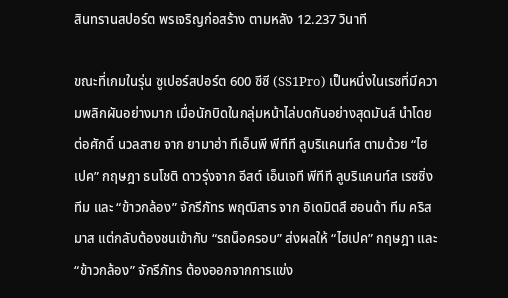สินทรานสปอร์ต พรเจริญก่อสร้าง ตามหลัง 12.237 วินาที

ขณะที่เกมในรุ่น ซูเปอร์สปอร์ต 600 ซีซี (SS1Pro) เป็นหนึ่งในเรซที่มีความพลิกผันอย่างมาก เมื่อนักบิดในกลุ่มหน้าไล่บดกันอย่างสุดมันส์ นำโดย ต่อศักดิ์ นวลสาย จาก ยามาฮ่า ทีเอ็นพี พีทีที ลูบริแคนท์ส ตามด้วย “ไฮเปค” กฤษฎา ธนโชติ ดาวรุ่งจาก อีสต์ เอ็นเจที พีทีที ลูบริแคนท์ส เรซซิ่ง ทีม และ “ข้าวกล้อง” จักรีภัทร พฤฒิสาร จาก อิเดมิตสึ ฮอนด้า ทีม คริสมาส แต่กลับต้องชนเข้ากับ “รถน็อครอบ” ส่งผลให้ “ไฮเปค” กฤษฎา และ “ข้าวกล้อง” จักรีภัทร ต้องออกจากการแข่ง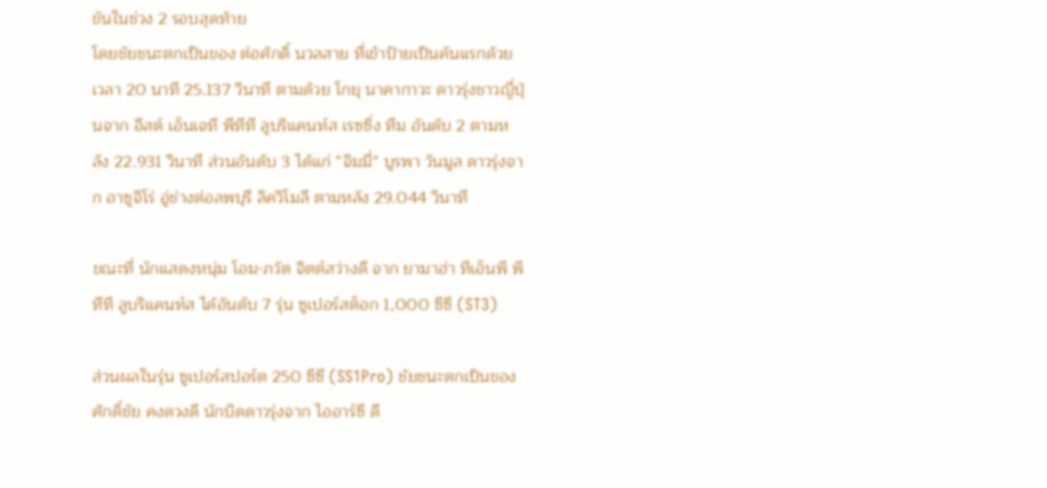ขันในช่วง 2 รอบสุดท้าย
โดยชัยชนะตกเป็นของ ต่อศักดิ์ นวลสาย ทื่เข้าป้ายเป็นคันแรกด้วยเวลา 20 นาที 25.137 วินาที ตามด้วย โกยุ นาคากาวะ ดาวรุ่งชาวญี่ปุ่นจาก อีสต์ เอ็นเจที พีทีที ลูบริแคนท์ส เรซซิ่ง ทีม อันดับ 2 ตามหลัง 22.931 วินาที ส่วนอันดับ 3 ได้แก่ “จิมมี่” บูรพา วันมูล ดาวรุ่งจาก อาซูจิโร่ อู่ช่างต่อลพบุรี ลิควิโมลี ตามหลัง 29.044 วินาที

ขณะที่ นักแสดงหนุ่ม โอม-ภวัต จิตต์สว่างดี จาก ยามาฮ่า ทีเอ็นพี พีทีที ลูบริแคนท์ส ได้อันดับ 7 รุ่น ซูเปอร์สต็อก 1,000 ซีซี (ST3)

ส่วนผลในรุ่น ซูเปอร์สปอร์ต 250 ซีซี (SS1Pro) ชัยชนะตกเป็นของ ศักดิ์ชัย คงดวงดี นักบิดดาวรุ่งจาก ไออาร์ซี ดี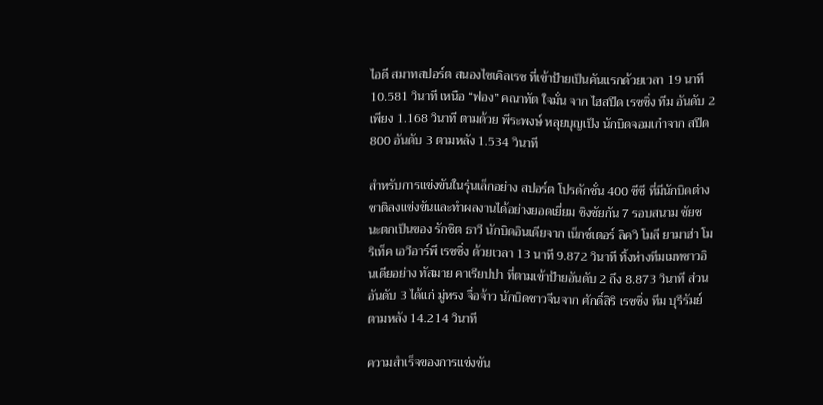ไอดี สมาทสปอร์ต สนองไซเคิลเรซ ที่เข้าป้ายเป็นคันแรกด้วยเวลา 19 นาที 10.581 วินาที เหนือ “ฟอง” คณาทัต ใจมั่น จาก ไฮสปีด เรซซิ่ง ทีม อันดับ 2 เพียง 1.168 วินาที ตามด้วย พีระพงษ์ หลุยบุญเป็ง นักบิดจอมเก๋าจาก สปีด800 อันดับ 3 ตามหลัง 1.534 วินาที

สำหรับการแข่งขันในรุ่นเล็กอย่าง สปอร์ต โปรดักชั่น 400 ซีซี ที่มีนักบิดต่างชาติลงแข่งขันและทำผลงานได้อย่างยอดเยี่ยม ชิงชัยกัน 7 รอบสนาม ชัยชนะตกเป็นของ รักชิต ธาวี นักบิดอินเดียจาก เน็กซ์เตอร์ ลิควิ โมลี ยามาฮ่า โมริเท็ค เอวีอาร์พี เรซซิ่ง ด้วยเวลา 13 นาที 9.872 วินาที ทิ้งห่างทีมเมทชาวอินเดียอย่าง ทัสมาย คาเรียปปา ที่ตามเข้าป้ายอันดับ 2 ถึง 8.873 วินาที ส่วนอันดับ 3 ได้แก่ มู่หรง จื่อจ้าว นักบิดชาวจีนจาก ศักดิ์สิริ เรซซิ่ง ทีม บุรีรัมย์ ตามหลัง 14.214 วินาที

ความสำเร็จของการแข่งขัน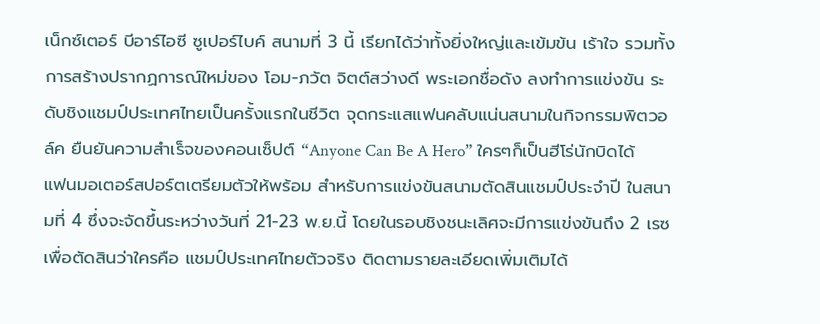เน็กซ์เตอร์ บีอาร์ไอซี ซูเปอร์ไบค์ สนามที่ 3 นี้ เรียกได้ว่าทั้งยิ่งใหญ่และเข้มข้น เร้าใจ รวมทั้งการสร้างปรากฏการณ์ใหม่ของ โอม-ภวัต จิตต์สว่างดี พระเอกชื่อดัง ลงทำการแข่งขัน ระดับชิงแชมป์ประเทศไทยเป็นครั้งแรกในชีวิต จุดกระแสแฟนคลับแน่นสนามในกิจกรรมพิตวอล์ค ยืนยันความสำเร็จของคอนเซ็ปต์ “Anyone Can Be A Hero” ใครๆก็เป็นฮีโร่นักบิดได้
แฟนมอเตอร์สปอร์ตเตรียมตัวให้พร้อม สำหรับการแข่งขันสนามตัดสินแชมป์ประจำปี ในสนามที่ 4 ซึ่งจะจัดขึ้นระหว่างวันที่ 21-23 พ.ย.นี้ โดยในรอบชิงชนะเลิศจะมีการแข่งขันถึง 2 เรซ เพื่อตัดสินว่าใครคือ แชมป์ประเทศไทยตัวจริง ติดตามรายละเอียดเพิ่มเติมได้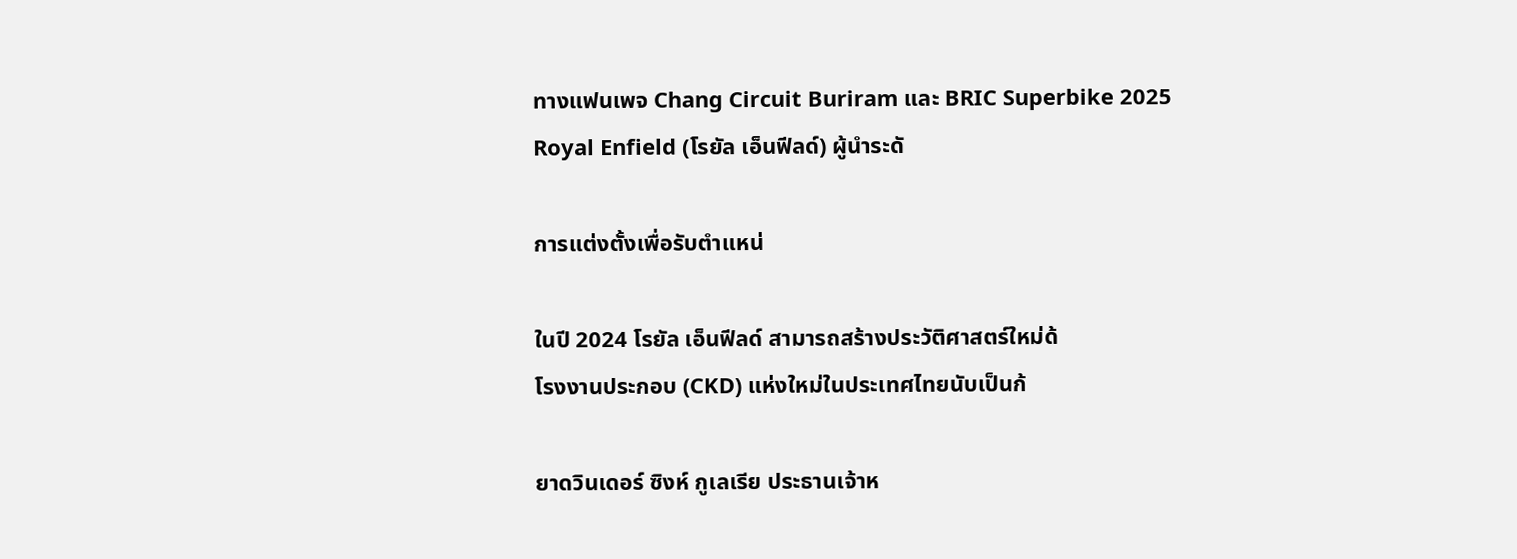ทางแฟนเพจ Chang Circuit Buriram และ BRIC Superbike 2025
Royal Enfield (โรยัล เอ็นฟีลด์) ผู้นำระดั

การแต่งตั้งเพื่อรับตำแหน่

ในปี 2024 โรยัล เอ็นฟีลด์ สามารถสร้างประวัติศาสตร์ใหม่ด้
โรงงานประกอบ (CKD) แห่งใหม่ในประเทศไทยนับเป็นก้

ยาดวินเดอร์ ซิงห์ กูเลเรีย ประธานเจ้าห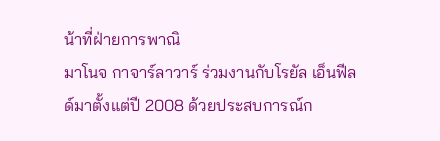น้าที่ฝ่ายการพาณิ
มาโนจ กาจาร์ลาวาร์ ร่วมงานกับโรยัล เอ็นฟีลด์มาตั้งแต่ปี 2008 ด้วยประสบการณ์ก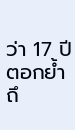ว่า 17 ปี ตอกย้ำถึ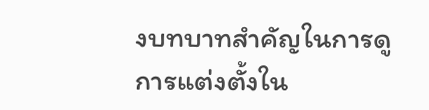งบทบาทสำคัญในการดู
การแต่งตั้งใน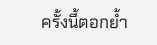ครั้งนี้ตอกย้ำ